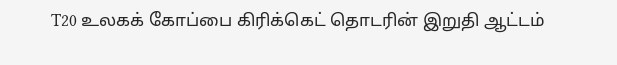T20 உலகக் கோப்பை கிரிக்கெட் தொடரின் இறுதி ஆட்டம்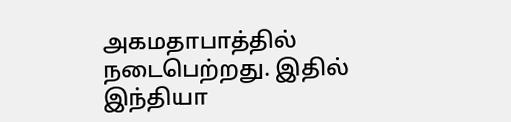அகமதாபாத்தில் நடைபெற்றது. இதில் இந்தியா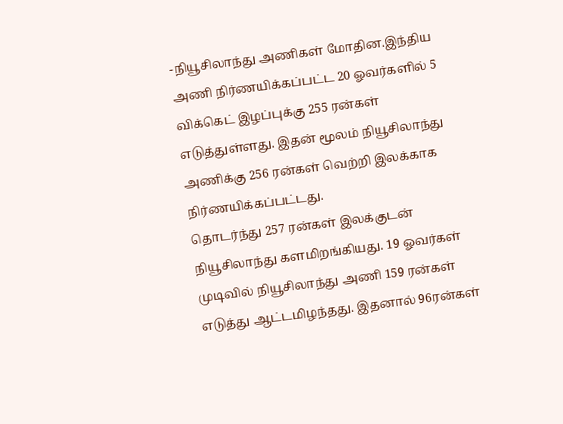-நியூசிலாந்து அணிகள் மோதின.இந்திய அணி நிர்ணயிக்கப்பட்ட 20 ஓவர்களில் 5 விக்கெட் இழப்புக்கு 255 ரன்கள் எடுத்துள்ளது. இதன் மூலம் நியூசிலாந்து அணிக்கு 256 ரன்கள் வெற்றி இலக்காக நிர்ணயிக்கப்பட்டது.
தொடர்ந்து 257 ரன்கள் இலக்குடன் நியூசிலாந்து களமிறங்கியது. 19 ஓவர்கள் முடிவில் நியூசிலாந்து அணி 159 ரன்கள் எடுத்து ஆட்டமிழந்தது. இதனால் 96ரன்கள்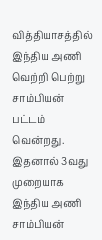வித்தியாசத்தில் இந்திய அணி வெற்றி பெற்று சாம்பியன் பட்டம் வென்றது. இதனால் 3வது முறையாக இந்திய அணி சாம்பியன்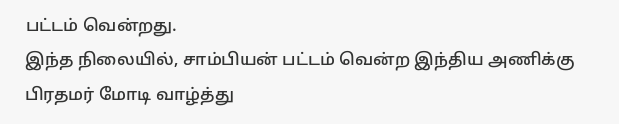பட்டம் வென்றது.
இந்த நிலையில், சாம்பியன் பட்டம் வென்ற இந்திய அணிக்கு பிரதமர் மோடி வாழ்த்து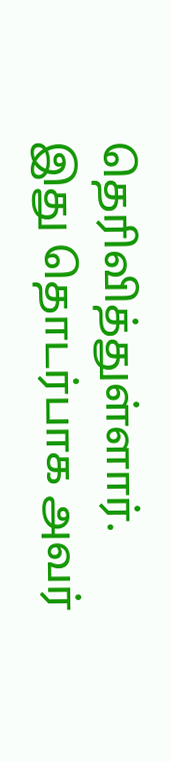தெரிவித்துள்ளார். இது தொடர்பாக அவர்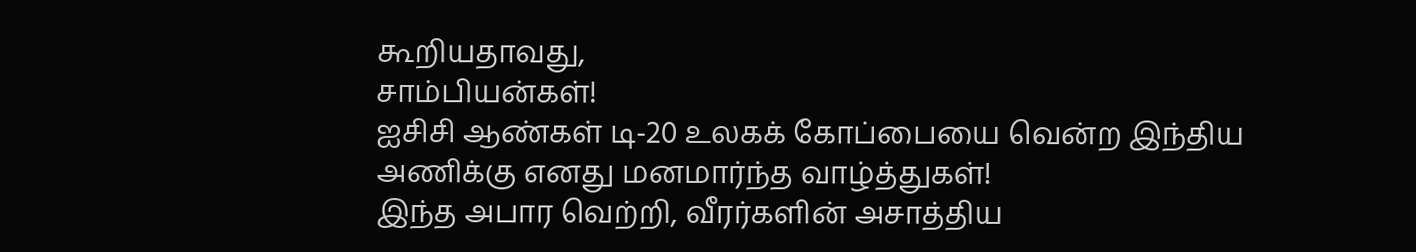கூறியதாவது,
சாம்பியன்கள்!
ஐசிசி ஆண்கள் டி-20 உலகக் கோப்பையை வென்ற இந்திய அணிக்கு எனது மனமார்ந்த வாழ்த்துகள்!
இந்த அபார வெற்றி, வீரர்களின் அசாத்திய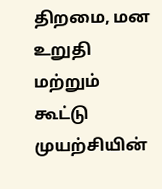திறமை, மன உறுதி மற்றும் கூட்டு முயற்சியின்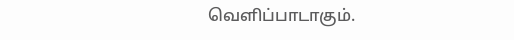வெளிப்பாடாகும்.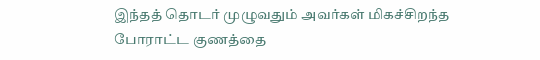இந்தத் தொடர் முழுவதும் அவர்கள் மிகச்சிறந்த போராட்ட குணத்தை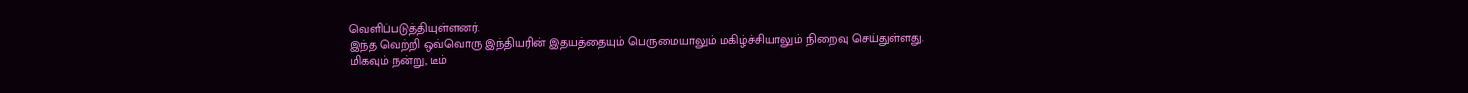வெளிப்படுத்தியுள்ளனர்.
இந்த வெற்றி ஒவ்வொரு இந்தியரின் இதயத்தையும் பெருமையாலும் மகிழ்ச்சியாலும் நிறைவு செய்துள்ளது.
மிகவும் நன்று, டீம்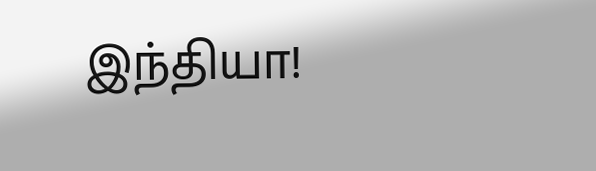இந்தியா!